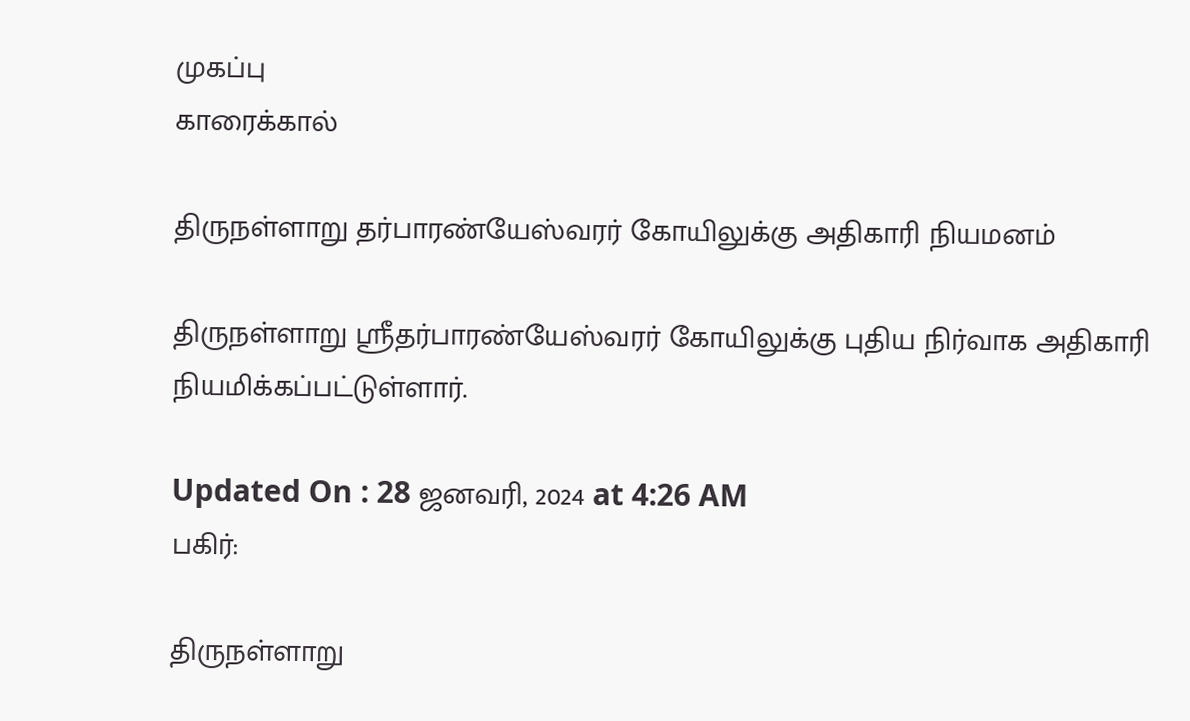முகப்பு
காரைக்கால்

திருநள்ளாறு தர்பாரண்யேஸ்வரர் கோயிலுக்கு அதிகாரி நியமனம்

திருநள்ளாறு ஸ்ரீதர்பாரண்யேஸ்வரர் கோயிலுக்கு புதிய நிர்வாக அதிகாரி நியமிக்கப்பட்டுள்ளார்.

Updated On : 28 ஜனவரி, 2024 at 4:26 AM
பகிர்:

திருநள்ளாறு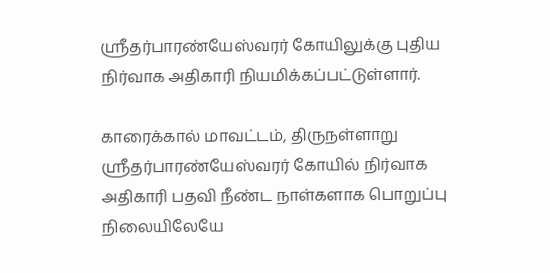ஸ்ரீதர்பாரண்யேஸ்வரர் கோயிலுக்கு புதிய நிர்வாக அதிகாரி நியமிக்கப்பட்டுள்ளார்.

காரைக்கால் மாவட்டம், திருநள்ளாறு ஸ்ரீதர்பாரண்யேஸ்வரர் கோயில் நிர்வாக அதிகாரி பதவி நீண்ட நாள்களாக பொறுப்பு நிலையிலேயே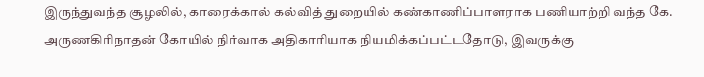இருந்துவந்த சூழலில், காரைக்கால் கல்வித் துறையில் கண்காணிப்பாளராக பணியாற்றி வந்த கே. அருணகிரிநாதன் கோயில் நிர்வாக அதிகாரியாக நியமிக்கப்பட்டதோடு, இவருக்கு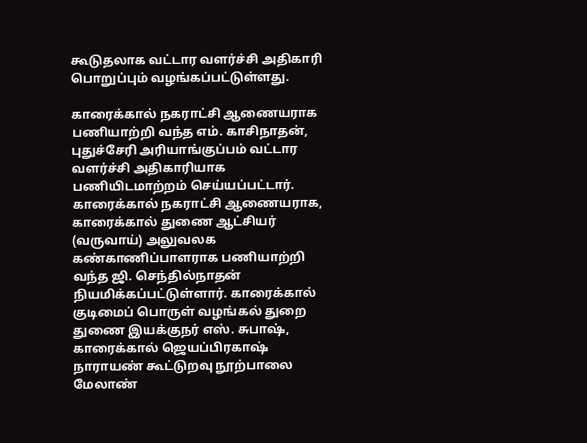கூடுதலாக வட்டார வளர்ச்சி அதிகாரி பொறுப்பும் வழங்கப்பட்டுள்ளது.

காரைக்கால் நகராட்சி ஆணையராக பணியாற்றி வந்த எம். காசிநாதன், புதுச்சேரி அரியாங்குப்பம் வட்டார வளர்ச்சி அதிகாரியாக பணியிடமாற்றம் செய்யப்பட்டார். காரைக்கால் நகராட்சி ஆணையராக, காரைக்கால் துணை ஆட்சியர் (வருவாய்) அலுவலக கண்காணிப்பாளராக பணியாற்றி வந்த ஜி. செந்தில்நாதன் நியமிக்கப்பட்டுள்ளார். காரைக்கால் குடிமைப் பொருள் வழங்கல் துறை துணை இயக்குநர் எஸ். சுபாஷ், காரைக்கால் ஜெயப்பிரகாஷ் நாராயண் கூட்டுறவு நூற்பாலை மேலாண்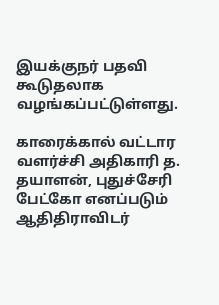இயக்குநர் பதவி கூடுதலாக வழங்கப்பட்டுள்ளது.

காரைக்கால் வட்டார வளர்ச்சி அதிகாரி த. தயாளன், புதுச்சேரி பேட்கோ எனப்படும் ஆதிதிராவிடர்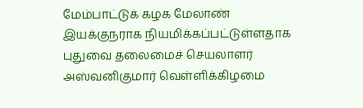மேம்பாட்டுக் கழக மேலாண் இயக்குநராக நியமிக்கப்பட்டுள்ளதாக புதுவை தலைமைச் செயலாளர் அஸ்வனிகுமார் வெள்ளிக்கிழமை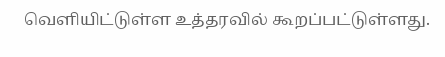வெளியிட்டுள்ள உத்தரவில் கூறப்பட்டுள்ளது.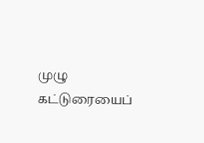முழு கட்டுரையைப்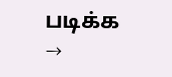படிக்க →